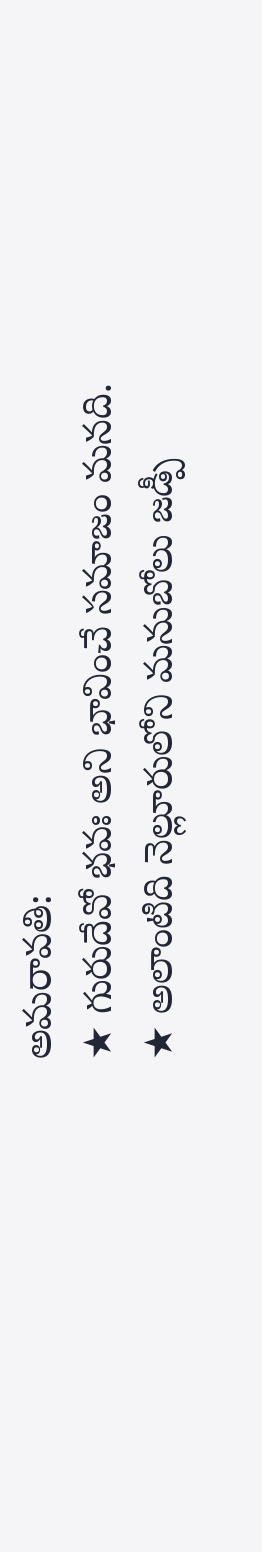అమరావతి:
★ గురుదేవో భవః అని భావించే సమాజం మనది.
★ అలాంటిది నెల్లూరులోని మనుబోలు జడ్పీ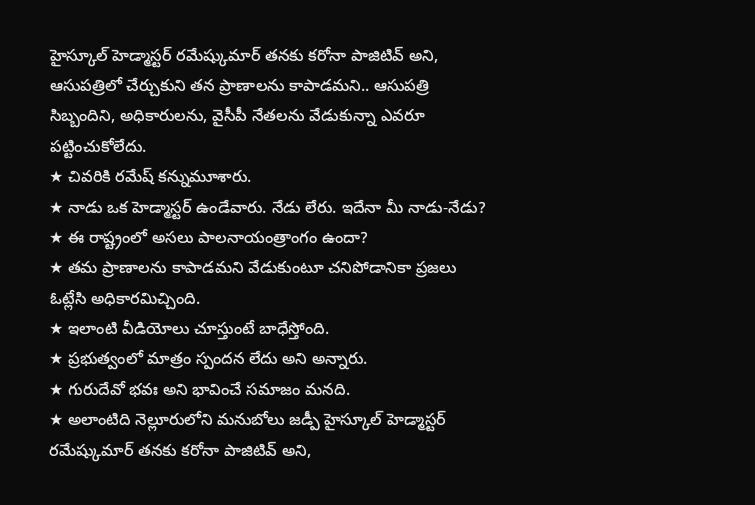హైస్కూల్ హెడ్మాస్టర్ రమేష్కుమార్ తనకు కరోనా పాజిటివ్ అని, ఆసుపత్రిలో చేర్చుకుని తన ప్రాణాలను కాపాడమని.. ఆసుపత్రి సిబ్బందిని, అధికారులను, వైసీపీ నేతలను వేడుకున్నా ఎవరూ పట్టించుకోలేదు.
★ చివరికి రమేష్ కన్నుమూశారు.
★ నాడు ఒక హెడ్మాస్టర్ ఉండేవారు. నేడు లేరు. ఇదేనా మీ నాడు-నేడు?
★ ఈ రాష్ట్రంలో అసలు పాలనాయంత్రాంగం ఉందా?
★ తమ ప్రాణాలను కాపాడమని వేడుకుంటూ చనిపోడానికా ప్రజలు ఓట్లేసి అధికారమిచ్చింది.
★ ఇలాంటి వీడియోలు చూస్తుంటే బాధేస్తోంది.
★ ప్రభుత్వంలో మాత్రం స్పందన లేదు అని అన్నారు.
★ గురుదేవో భవః అని భావించే సమాజం మనది.
★ అలాంటిది నెల్లూరులోని మనుబోలు జడ్పీ హైస్కూల్ హెడ్మాస్టర్ రమేష్కుమార్ తనకు కరోనా పాజిటివ్ అని,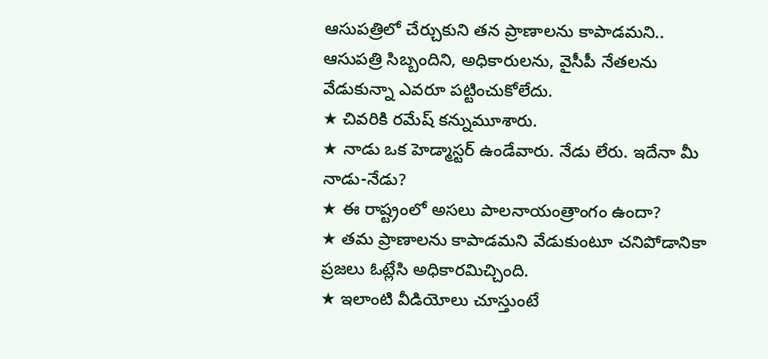ఆసుపత్రిలో చేర్చుకుని తన ప్రాణాలను కాపాడమని.. ఆసుపత్రి సిబ్బందిని, అధికారులను, వైసీపీ నేతలను వేడుకున్నా ఎవరూ పట్టించుకోలేదు.
★ చివరికి రమేష్ కన్నుమూశారు.
★ నాడు ఒక హెడ్మాస్టర్ ఉండేవారు. నేడు లేరు. ఇదేనా మీ నాడు-నేడు?
★ ఈ రాష్ట్రంలో అసలు పాలనాయంత్రాంగం ఉందా?
★ తమ ప్రాణాలను కాపాడమని వేడుకుంటూ చనిపోడానికా ప్రజలు ఓట్లేసి అధికారమిచ్చింది.
★ ఇలాంటి వీడియోలు చూస్తుంటే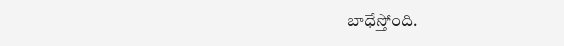బాధేస్తోంది.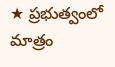★ ప్రభుత్వంలో మాత్రం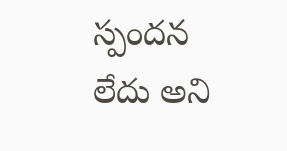స్పందన లేదు అని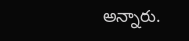అన్నారు.